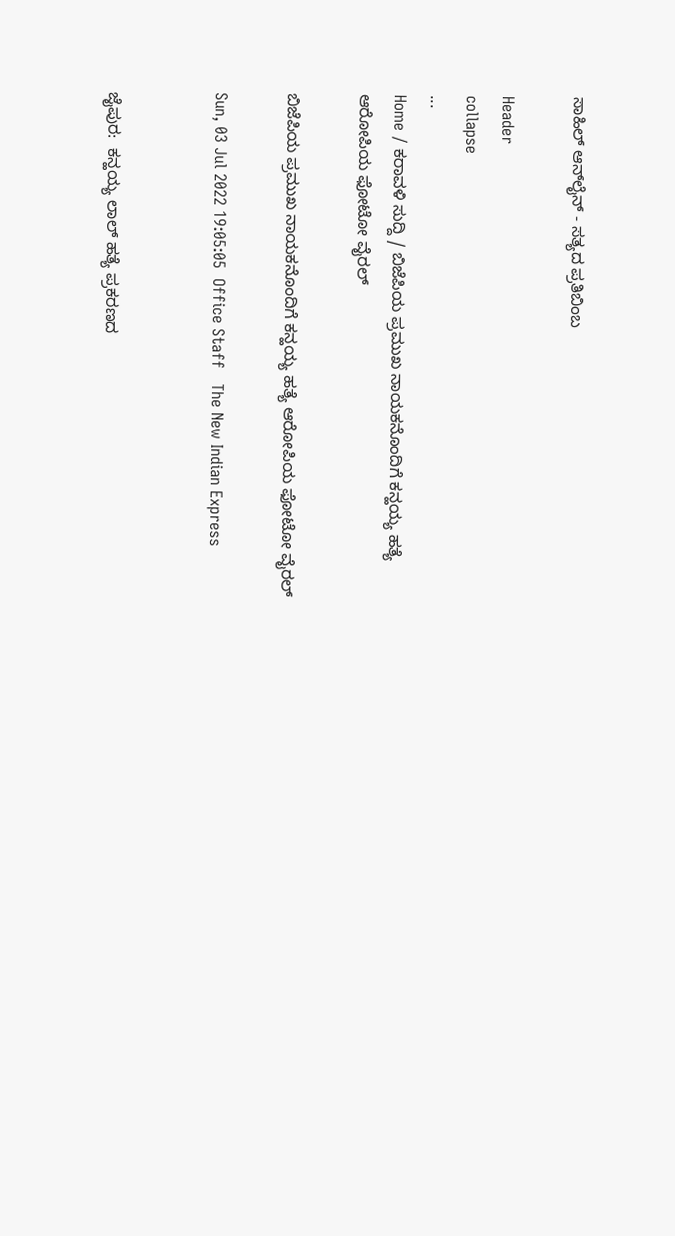ಸಾಹಿಲ್ ಆನ್‌ಲೈನ್ - ಸತ್ಯದ ಪ್ರತಿಬಿಂಬ

Header
collapse
...
Home / ಕರಾವಳಿ ಸುದ್ದಿ / ಬಿಜೆಪಿಯ ಪ್ರಮುಖ ನಾಯಕನೊಂದಿಗೆ ಕನ್ಹಯ್ಯ ಹತ್ಯೆ ಆರೋಪಿಯ ಫೋಟೋ ವೈರಲ್

ಬಿಜೆಪಿಯ ಪ್ರಮುಖ ನಾಯಕನೊಂದಿಗೆ ಕನ್ಹಯ್ಯ ಹತ್ಯೆ ಆರೋಪಿಯ ಫೋಟೋ ವೈರಲ್

Sun, 03 Jul 2022 19:05:05  Office Staff   The New Indian Express


ಜೈಪುರ:  ಕನ್ಹಯ್ಯ ಲಾಲ್ ಹತ್ಯೆ ಪ್ರಕರಣದ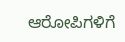ಆರೋಪಿಗಳಿಗೆ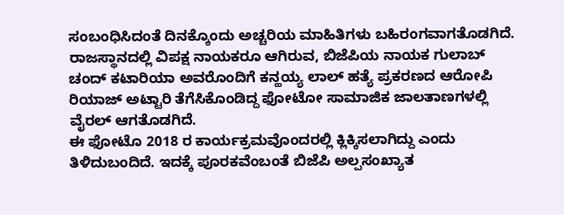ಸಂಬಂಧಿಸಿದಂತೆ ದಿನಕ್ಕೊಂದು ಅಚ್ಚರಿಯ ಮಾಹಿತಿಗಳು ಬಹಿರಂಗವಾಗತೊಡಗಿದೆ.
ರಾಜಸ್ಥಾನದಲ್ಲಿ ವಿಪಕ್ಷ ನಾಯಕರೂ ಆಗಿರುವ, ಬಿಜೆಪಿಯ ನಾಯಕ ಗುಲಾಬ್ ಚಂದ್ ಕಟಾರಿಯಾ ಅವರೊಂದಿಗೆ ಕನ್ಹಯ್ಯ ಲಾಲ್ ಹತ್ಯೆ ಪ್ರಕರಣದ ಆರೋಪಿ ರಿಯಾಜ್ ಅಟ್ಟಾರಿ ತೆಗೆಸಿಕೊಂಡಿದ್ದ ಫೋಟೋ ಸಾಮಾಜಿಕ ಜಾಲತಾಣಗಳಲ್ಲಿ ವೈರಲ್ ಆಗತೊಡಗಿದೆ.
ಈ ಫೋಟೊ 2018 ರ ಕಾರ್ಯಕ್ರಮವೊಂದರಲ್ಲಿ ಕ್ಲಿಕ್ಕಿಸಲಾಗಿದ್ದು ಎಂದು ತಿಳಿದುಬಂದಿದೆ. ಇದಕ್ಕೆ ಪೂರಕವೆಂಬಂತೆ ಬಿಜೆಪಿ ಅಲ್ಪಸಂಖ್ಯಾತ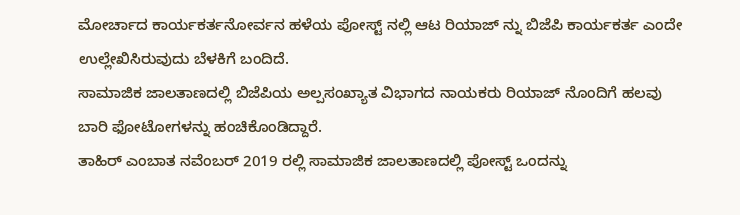ಮೋರ್ಚಾದ ಕಾರ್ಯಕರ್ತನೋರ್ವನ ಹಳೆಯ ಪೋಸ್ಟ್ ನಲ್ಲಿ ಆಟ ರಿಯಾಜ್ ನ್ನು ಬಿಜೆಪಿ ಕಾರ್ಯಕರ್ತ ಎಂದೇ ಉಲ್ಲೇಖಿಸಿರುವುದು ಬೆಳಕಿಗೆ ಬಂದಿದೆ.
ಸಾಮಾಜಿಕ ಜಾಲತಾಣದಲ್ಲಿ ಬಿಜೆಪಿಯ ಅಲ್ಪಸಂಖ್ಯಾತ ವಿಭಾಗದ ನಾಯಕರು ರಿಯಾಜ್ ನೊಂದಿಗೆ ಹಲವು ಬಾರಿ ಫೋಟೋಗಳನ್ನು ಹಂಚಿಕೊಂಡಿದ್ದಾರೆ.
ತಾಹಿರ್ ಎಂಬಾತ ನವೆಂಬರ್ 2019 ರಲ್ಲಿ ಸಾಮಾಜಿಕ ಜಾಲತಾಣದಲ್ಲಿ ಪೋಸ್ಟ್ ಒಂದನ್ನು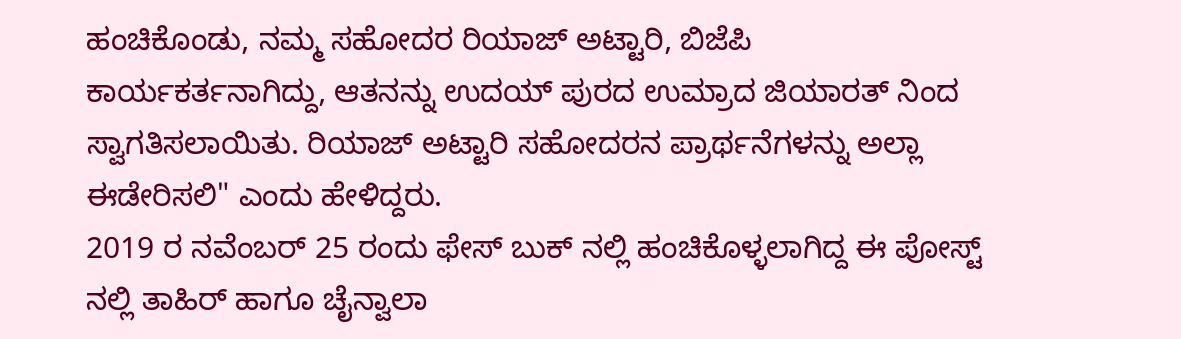ಹಂಚಿಕೊಂಡು, ನಮ್ಮ ಸಹೋದರ ರಿಯಾಜ್ ಅಟ್ಟಾರಿ, ಬಿಜೆಪಿ ಕಾರ್ಯಕರ್ತನಾಗಿದ್ದು, ಆತನನ್ನು ಉದಯ್ ಪುರದ ಉಮ್ರಾದ ಜಿಯಾರತ್ ನಿಂದ ಸ್ವಾಗತಿಸಲಾಯಿತು. ರಿಯಾಜ್ ಅಟ್ಟಾರಿ ಸಹೋದರನ ಪ್ರಾರ್ಥನೆಗಳನ್ನು ಅಲ್ಲಾ ಈಡೇರಿಸಲಿ" ಎಂದು ಹೇಳಿದ್ದರು.
2019 ರ ನವೆಂಬರ್ 25 ರಂದು ಫೇಸ್ ಬುಕ್ ನಲ್ಲಿ ಹಂಚಿಕೊಳ್ಳಲಾಗಿದ್ದ ಈ ಪೋಸ್ಟ್ ನಲ್ಲಿ ತಾಹಿರ್ ಹಾಗೂ ಚೈನ್ವಾಲಾ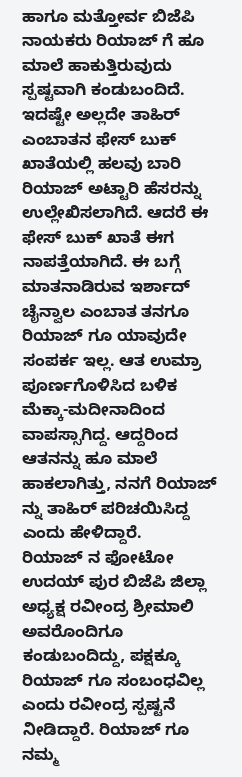ಹಾಗೂ ಮತ್ತೋರ್ವ ಬಿಜೆಪಿ ನಾಯಕರು ರಿಯಾಜ್ ಗೆ ಹೂ ಮಾಲೆ ಹಾಕುತ್ತಿರುವುದು ಸ್ಪಷ್ಟವಾಗಿ ಕಂಡುಬಂದಿದೆ.
ಇದಷ್ಟೇ ಅಲ್ಲದೇ ತಾಹಿರ್ ಎಂಬಾತನ ಫೇಸ್ ಬುಕ್ ಖಾತೆಯಲ್ಲಿ ಹಲವು ಬಾರಿ ರಿಯಾಜ್ ಅಟ್ಟಾರಿ ಹೆಸರನ್ನು ಉಲ್ಲೇಖಿಸಲಾಗಿದೆ. ಆದರೆ ಈ ಫೇಸ್ ಬುಕ್ ಖಾತೆ ಈಗ ನಾಪತ್ತೆಯಾಗಿದೆ. ಈ ಬಗ್ಗೆ ಮಾತನಾಡಿರುವ ಇರ್ಶಾದ್ ಚೈನ್ವಾಲ ಎಂಬಾತ ತನಗೂ ರಿಯಾಜ್ ಗೂ ಯಾವುದೇ ಸಂಪರ್ಕ ಇಲ್ಲ. ಆತ ಉಮ್ರಾ ಪೂರ್ಣಗೊಳಿಸಿದ ಬಳಿಕ ಮೆಕ್ಕಾ-ಮದೀನಾದಿಂದ ವಾಪಸ್ಸಾಗಿದ್ದ. ಆದ್ದರಿಂದ ಆತನನ್ನು ಹೂ ಮಾಲೆ ಹಾಕಲಾಗಿತ್ತು, ನನಗೆ ರಿಯಾಜ್ ನ್ನು ತಾಹಿರ್ ಪರಿಚಯಿಸಿದ್ದ ಎಂದು ಹೇಳಿದ್ದಾರೆ.
ರಿಯಾಜ್ ನ ಫೋಟೋ ಉದಯ್ ಪುರ ಬಿಜೆಪಿ ಜಿಲ್ಲಾ ಅಧ್ಯಕ್ಷ ರವೀಂದ್ರ ಶ್ರೀಮಾಲಿ ಅವರೊಂದಿಗೂ ಕಂಡುಬಂದಿದ್ದು, ಪಕ್ಷಕ್ಕೂ ರಿಯಾಜ್ ಗೂ ಸಂಬಂಧವಿಲ್ಲ ಎಂದು ರವೀಂದ್ರ ಸ್ಪಷ್ಟನೆ ನೀಡಿದ್ದಾರೆ. ರಿಯಾಜ್ ಗೂ ನಮ್ಮ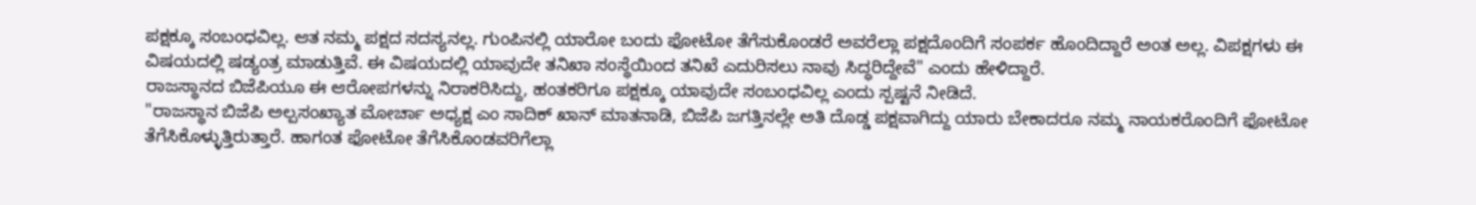ಪಕ್ಷಕ್ಕೂ ಸಂಬಂಧವಿಲ್ಲ. ಆತ ನಮ್ಮ ಪಕ್ಷದ ಸದಸ್ಯನಲ್ಲ. ಗುಂಪಿನಲ್ಲಿ ಯಾರೋ ಬಂದು ಫೋಟೋ ತೆಗೆಸುಕೊಂಡರೆ ಅವರೆಲ್ಲಾ ಪಕ್ಷದೊಂದಿಗೆ ಸಂಪರ್ಕ ಹೊಂದಿದ್ದಾರೆ ಅಂತ ಅಲ್ಲ. ವಿಪಕ್ಷಗಳು ಈ ವಿಷಯದಲ್ಲಿ ಷಡ್ಯಂತ್ರ ಮಾಡುತ್ತಿವೆ. ಈ ವಿಷಯದಲ್ಲಿ ಯಾವುದೇ ತನಿಖಾ ಸಂಸ್ಥೆಯಿಂದ ತನಿಖೆ ಎದುರಿಸಲು ನಾವು ಸಿದ್ಧರಿದ್ದೇವೆ" ಎಂದು ಹೇಳಿದ್ದಾರೆ.
ರಾಜಸ್ಥಾನದ ಬಿಜೆಪಿಯೂ ಈ ಆರೋಪಗಳನ್ನು ನಿರಾಕರಿಸಿದ್ದು, ಹಂತಕರಿಗೂ ಪಕ್ಷಕ್ಕೂ ಯಾವುದೇ ಸಂಬಂಧವಿಲ್ಲ ಎಂದು ಸ್ಪಷ್ಟನೆ ನೀಡಿದೆ.
"ರಾಜಸ್ಥಾನ ಬಿಜೆಪಿ ಅಲ್ಪಸಂಖ್ಯಾತ ಮೋರ್ಚಾ ಅಧ್ಯಕ್ಷ ಎಂ ಸಾದಿಕ್ ಖಾನ್ ಮಾತನಾಡಿ, ಬಿಜೆಪಿ ಜಗತ್ತಿನಲ್ಲೇ ಅತಿ ದೊಡ್ಡ ಪಕ್ಷವಾಗಿದ್ದು ಯಾರು ಬೇಕಾದರೂ ನಮ್ಮ ನಾಯಕರೊಂದಿಗೆ ಫೋಟೋ ತೆಗೆಸಿಕೊಳ್ಳುತ್ತಿರುತ್ತಾರೆ. ಹಾಗಂತ ಫೋಟೋ ತೆಗೆಸಿಕೊಂಡವರಿಗೆಲ್ಲಾ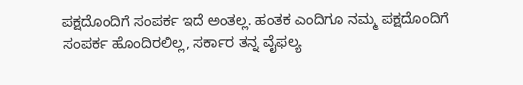ಪಕ್ಷದೊಂದಿಗೆ ಸಂಪರ್ಕ ಇದೆ ಅಂತಲ್ಲ. ಹಂತಕ ಎಂದಿಗೂ ನಮ್ಮ ಪಕ್ಷದೊಂದಿಗೆ ಸಂಪರ್ಕ ಹೊಂದಿರಲಿಲ್ಲ, ಸರ್ಕಾರ ತನ್ನ ವೈಫಲ್ಯ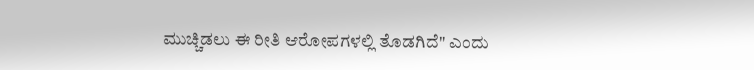ಮುಚ್ಚಿಡಲು ಈ ರೀತಿ ಆರೋಪಗಳಲ್ಲಿ ತೊಡಗಿದೆ" ಎಂದು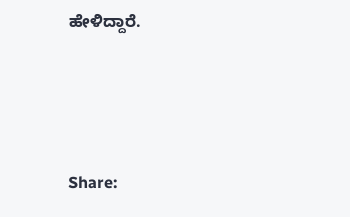ಹೇಳಿದ್ದಾರೆ.






Share: